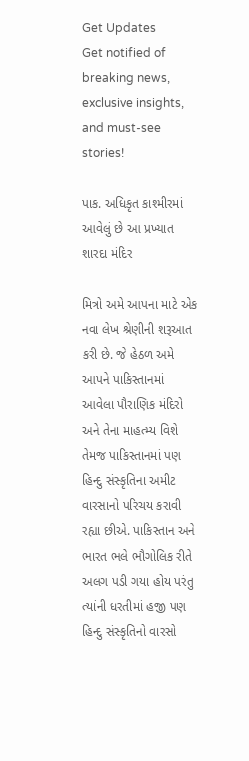Get Updates
Get notified of breaking news, exclusive insights, and must-see stories!

પાક. અધિકૃત કાશ્મીરમાં આવેલું છે આ પ્રખ્યાત શારદા મંદિર

મિત્રો અમે આપના માટે એક નવા લેખ શ્રેણીની શરૂઆત કરી છે. જે હેઠળ અમે આપને પાકિસ્તાનમાં આવેલા પૌરાણિક મંદિરો અને તેના માહત્મ્ય વિશે તેમજ પાકિસ્તાનમાં પણ હિન્દુ સંસ્કૃતિના અમીટ વારસાનો પરિચય કરાવી રહ્યા છીએ. પાકિસ્તાન અને ભારત ભલે ભૌગોલિક રીતે અલગ પડી ગયા હોય પરંતુ ત્યાંની ધરતીમાં હજી પણ હિન્દુ સંસ્કૃતિનો વારસો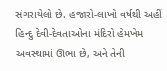સંગરાયેલો છે. હજારો-લાખો વર્ષથી અહીં હિન્દુ દેવી-દેવતાઓના મંદિરો હેમખેમ અવસ્થામાં ઊભા છે, અને તેની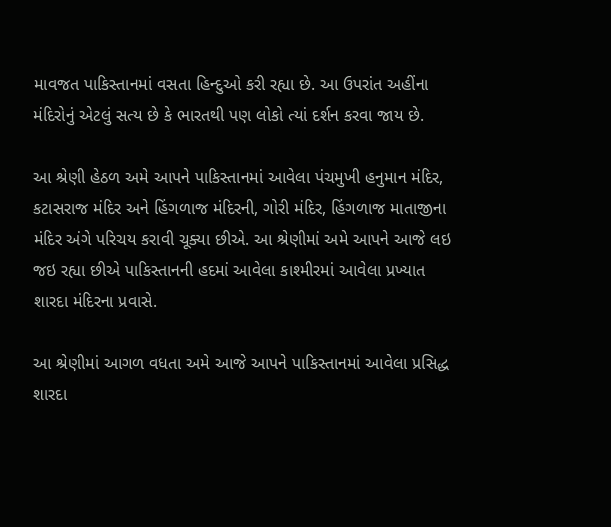માવજત પાકિસ્તાનમાં વસતા હિન્દુઓ કરી રહ્યા છે. આ ઉપરાંત અહીંના મંદિરોનું એટલું સત્ય છે કે ભારતથી પણ લોકો ત્યાં દર્શન કરવા જાય છે.

આ શ્રેણી હેઠળ અમે આપને પાકિસ્તાનમાં આવેલા પંચમુખી હનુમાન મંદિર, કટાસરાજ મંદિર અને હિંગળાજ મંદિરની, ગોરી મંદિર, હિંગળાજ માતાજીના મંદિર અંગે પરિચય કરાવી ચૂક્યા છીએ. આ શ્રેણીમાં અમે આપને આજે લઇ જઇ રહ્યા છીએ પાકિસ્તાનની હદમાં આવેલા કાશ્મીરમાં આવેલા પ્રખ્યાત શારદા મંદિરના પ્રવાસે.

આ શ્રેણીમાં આગળ વધતા અમે આજે આપને પાકિસ્તાનમાં આવેલા પ્રસિદ્ધ શારદા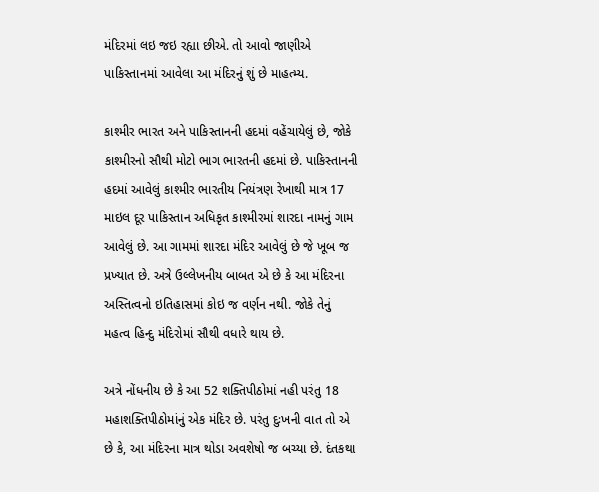મંદિરમાં લઇ જઇ રહ્યા છીએ. તો આવો જાણીએ પાકિસ્તાનમાં આવેલા આ મંદિરનું શું છે માહત્મ્ય.

કાશ્મીર ભારત અને પાકિસ્તાનની હદમાં વહેંચાયેલું છે, જોકે કાશ્મીરનો સૌથી મોટો ભાગ ભારતની હદમાં છે. પાકિસ્તાનની હદમાં આવેલું કાશ્મીર ભારતીય નિયંત્રણ રેખાથી માત્ર 17 માઇલ દૂર પાકિસ્તાન અધિકૃત કાશ્મીરમાં શારદા નામનું ગામ આવેલું છે. આ ગામમાં શારદા મંદિર આવેલું છે જે ખૂબ જ પ્રખ્યાત છે. અત્રે ઉલ્લેખનીય બાબત એ છે કે આ મંદિરના અસ્તિત્વનો ઇતિહાસમાં કોઇ જ વર્ણન નથી. જોકે તેનું મહત્વ હિન્દુ મંદિરોમાં સૌથી વધારે થાય છે.

અત્રે નોંધનીય છે કે આ 52 શક્તિપીઠોમાં નહી પરંતુ 18 મહાશક્તિપીઠોમાંનું એક મંદિર છે. પરંતુ દુઃખની વાત તો એ છે કે, આ મંદિરના માત્ર થોડા અવશેષો જ બચ્યા છે. દંતકથા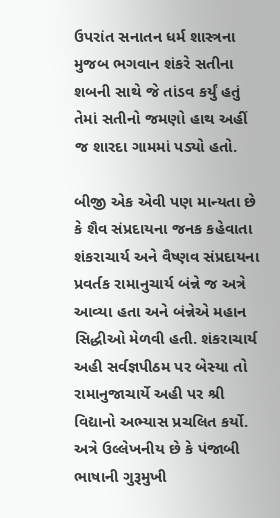ઉપરાંત સનાતન ધર્મ શાસ્ત્રના મુજબ ભગવાન શંકરે સતીના શબની સાથે જે તાંડવ કર્યું હતું તેમાં સતીનો જમણો હાથ અહીં જ શારદા ગામમાં પડ્યો હતો.

બીજી એક એવી પણ માન્યતા છે કે શૈવ સંપ્રદાયના જનક કહેવાતા શંકરાચાર્ય અને વૈષ્ણવ સંપ્રદાયના પ્રવર્તક રામાનુચાર્ય બંન્ને જ અત્રે આવ્યા હતા અને બંન્નેએ મહાન સિદ્ધીઓ મેળવી હતી. શંકરાચાર્ય અહી સર્વજ્ઞપીઠમ પર બેસ્યા તો રામાનુજાચાર્યે અહી પર શ્રી વિદ્યાનો અભ્યાસ પ્રચલિત કર્યો. અત્રે ઉલ્લેખનીય છે કે પંજાબી ભાષાની ગુરૂમુખી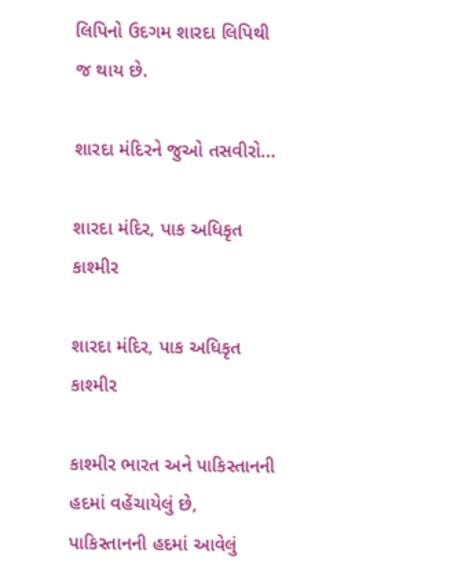લિપિનો ઉદગમ શારદા લિપિથી જ થાય છે.

શારદા મંદિરને જુઓ તસવીરો...

શારદા મંદિર, પાક અધિકૃત કાશ્મીર

શારદા મંદિર, પાક અધિકૃત કાશ્મીર

કાશ્મીર ભારત અને પાકિસ્તાનની હદમાં વહેંચાયેલું છે, પાકિસ્તાનની હદમાં આવેલું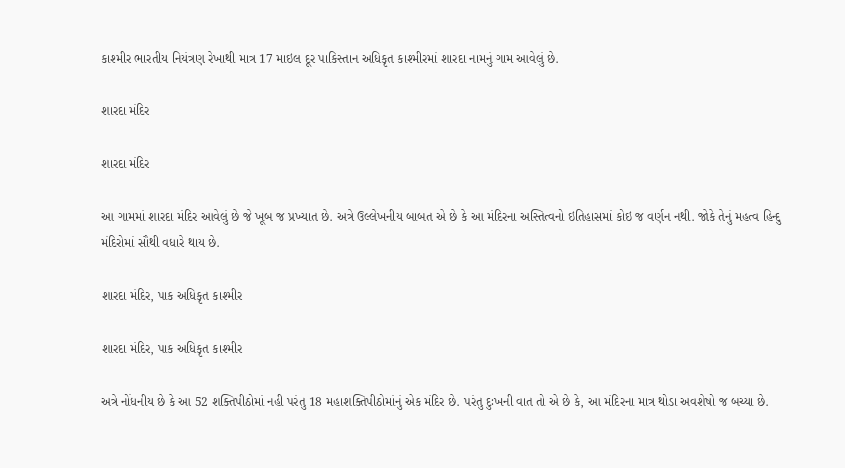કાશ્મીર ભારતીય નિયંત્રણ રેખાથી માત્ર 17 માઇલ દૂર પાકિસ્તાન અધિકૃત કાશ્મીરમાં શારદા નામનું ગામ આવેલું છે.

શારદા મંદિર

શારદા મંદિર

આ ગામમાં શારદા મંદિર આવેલું છે જે ખૂબ જ પ્રખ્યાત છે. અત્રે ઉલ્લેખનીય બાબત એ છે કે આ મંદિરના અસ્તિત્વનો ઇતિહાસમાં કોઇ જ વર્ણન નથી. જોકે તેનું મહત્વ હિન્દુ મંદિરોમાં સૌથી વધારે થાય છે.

શારદા મંદિર, પાક અધિકૃત કાશ્મીર

શારદા મંદિર, પાક અધિકૃત કાશ્મીર

અત્રે નોંધનીય છે કે આ 52 શક્તિપીઠોમાં નહી પરંતુ 18 મહાશક્તિપીઠોમાંનું એક મંદિર છે. પરંતુ દુઃખની વાત તો એ છે કે, આ મંદિરના માત્ર થોડા અવશેષો જ બચ્યા છે.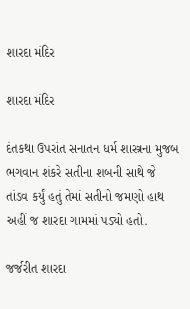શારદા મંદિર

શારદા મંદિર

દંતકથા ઉપરાંત સનાતન ધર્મ શાસ્ત્રના મુજબ ભગવાન શંકરે સતીના શબની સાથે જે તાંડવ કર્યું હતું તેમાં સતીનો જમણો હાથ અહીં જ શારદા ગામમાં પડ્યો હતો.

જર્જરીત શારદા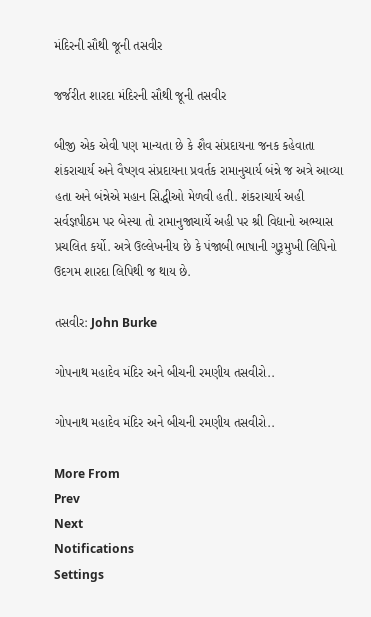મંદિરની સૌથી જૂની તસવીર

જર્જરીત શારદા મંદિરની સૌથી જૂની તસવીર

બીજી એક એવી પણ માન્યતા છે કે શૈવ સંપ્રદાયના જનક કહેવાતા શંકરાચાર્ય અને વૈષ્ણવ સંપ્રદાયના પ્રવર્તક રામાનુચાર્ય બંન્ને જ અત્રે આવ્યા હતા અને બંન્નેએ મહાન સિદ્ધીઓ મેળવી હતી. શંકરાચાર્ય અહી સર્વજ્ઞપીઠમ પર બેસ્યા તો રામાનુજાચાર્યે અહી પર શ્રી વિદ્યાનો અભ્યાસ પ્રચલિત કર્યો. અત્રે ઉલ્લેખનીય છે કે પંજાબી ભાષાની ગુરૂમુખી લિપિનો ઉદગમ શારદા લિપિથી જ થાય છે.

તસવીર: John Burke

ગોપનાથ મહાદેવ મંદિર અને બીચની રમણીય તસવીરો..

ગોપનાથ મહાદેવ મંદિર અને બીચની રમણીય તસવીરો..

More From
Prev
Next
Notifications
Settings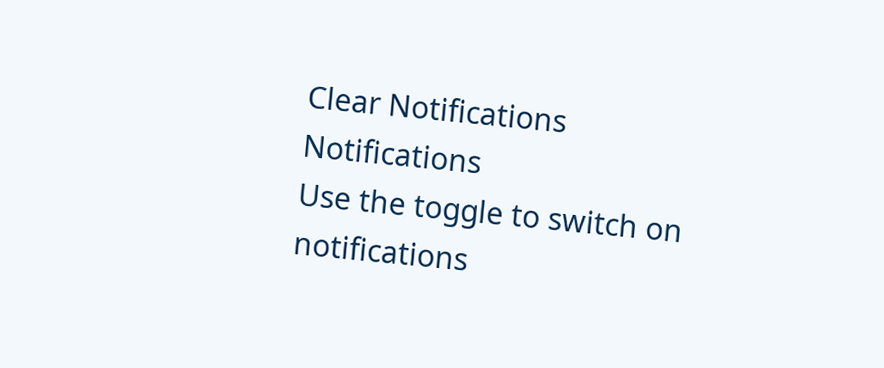Clear Notifications
Notifications
Use the toggle to switch on notifications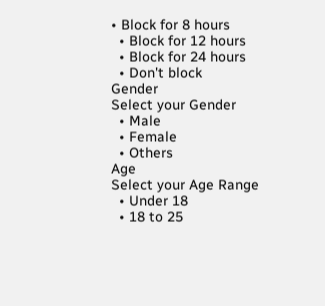• Block for 8 hours
  • Block for 12 hours
  • Block for 24 hours
  • Don't block
Gender
Select your Gender
  • Male
  • Female
  • Others
Age
Select your Age Range
  • Under 18
  • 18 to 25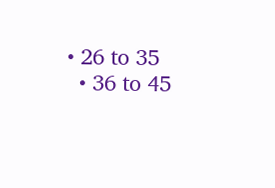• 26 to 35
  • 36 to 45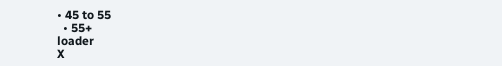• 45 to 55
  • 55+
loader
X